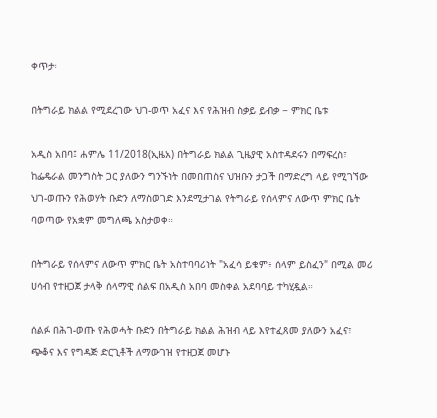ቀጥታ፡

በትግራይ ክልል የሚደረገው ህገ-ወጥ አፈና እና የሕዝብ ስቃይ ይብቃ − ምክር ቤቱ

አዲስ አበባ፤ ሐምሌ 11/2018(ኢዜአ) በትግራይ ክልል ጊዜያዊ አስተዳደሩን በማፍረስ፣ ከፌዴራል መንግስት ጋር ያለውን ግንኙነት በመበጠስና ህዝቡን ታጋች በማድረግ ላይ የሚገኘው ህገ-ወጡን የሕወሃት ቡድን ለማስወገድ እንደሚታገል የትግራይ የሰላምና ለውጥ ምክር ቤት ባወጣው የአቋም መግለጫ አስታወቀ።

በትግራይ የሰላምና ለውጥ ምክር ቤት አስተባባሪነት "አፈሳ ይቁም፥ ሰላም ይስፈን" በሚል መሪ ሀሳብ የተዘጋጀ ታላቅ ሰላማዊ ሰልፍ በአዲስ አበባ መስቀል አደባባይ ተካሂዷል።

ሰልፉ በሕገ-ወጡ የሕወሓት ቡድን በትግራይ ክልል ሕዝብ ላይ እየተፈጸመ ያለውን አፈና፣ ጭቆና እና የግዳጅ ድርጊቶች ለማውገዝ የተዘጋጀ መሆኑ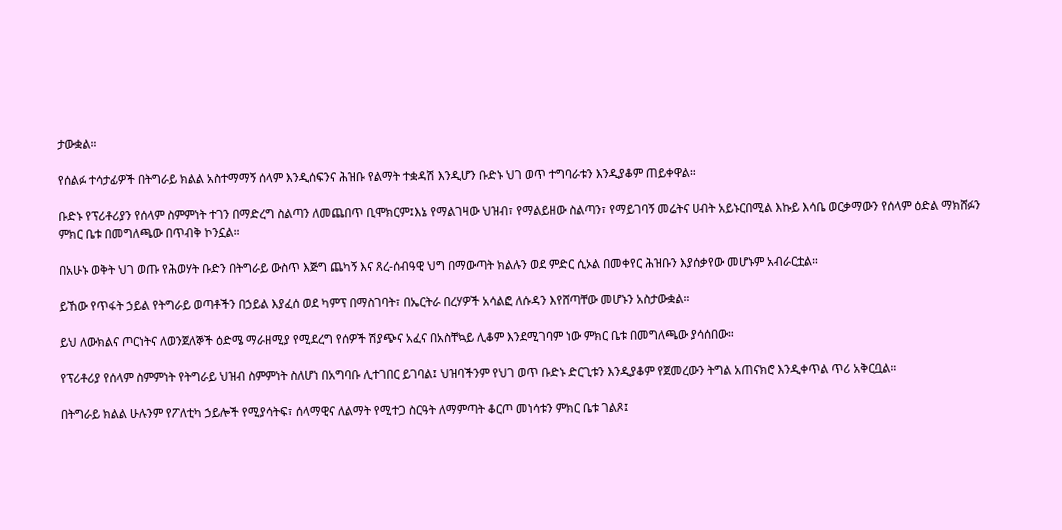ታውቋል።

የሰልፉ ተሳታፊዎች በትግራይ ክልል አስተማማኝ ሰላም እንዲሰፍንና ሕዝቡ የልማት ተቋዳሽ እንዲሆን ቡድኑ ህገ ወጥ ተግባራቱን እንዲያቆም ጠይቀዋል።

ቡድኑ የፕሪቶሪያን የሰላም ስምምነት ተገን በማድረግ ስልጣን ለመጨበጥ ቢሞክርም፤እኔ የማልገዛው ህዝብ፣ የማልይዘው ስልጣን፣ የማይገባኝ መሬትና ሀብት አይኑርበሚል እኩይ እሳቤ ወርቃማውን የሰላም ዕድል ማክሸፉን ምክር ቤቱ በመግለጫው በጥብቅ ኮንኗል።

በአሁኑ ወቅት ህገ ወጡ የሕወሃት ቡድን በትግራይ ውስጥ እጅግ ጨካኝ እና ጸረ-ሰብዓዊ ህግ በማውጣት ክልሉን ወደ ምድር ሲኦል በመቀየር ሕዝቡን እያሰቃየው መሆኑም አብራርቷል።

ይኸው የጥፋት ኃይል የትግራይ ወጣቶችን በኃይል እያፈሰ ወደ ካምፕ በማስገባት፣ በኤርትራ በረሃዎች አሳልፎ ለሱዳን እየሸጣቸው መሆኑን አስታውቋል።

ይህ ለውክልና ጦርነትና ለወንጀለኞች ዕድሜ ማራዘሚያ የሚደረግ የሰዎች ሽያጭና አፈና በአስቸኳይ ሊቆም እንደሚገባም ነው ምክር ቤቱ በመግለጫው ያሳሰበው።

የፕሪቶሪያ የሰላም ስምምነት የትግራይ ህዝብ ስምምነት ስለሆነ በአግባቡ ሊተገበር ይገባል፤ ህዝባችንም የህገ ወጥ ቡድኑ ድርጊቱን እንዲያቆም የጀመረውን ትግል አጠናክሮ እንዲቀጥል ጥሪ አቅርቧል።

በትግራይ ክልል ሁሉንም የፖለቲካ ኃይሎች የሚያሳትፍ፣ ሰላማዊና ለልማት የሚተጋ ስርዓት ለማምጣት ቆርጦ መነሳቱን ምክር ቤቱ ገልጾ፤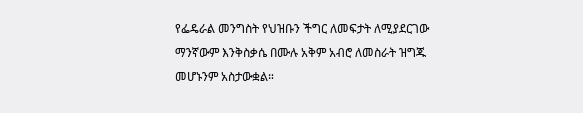የፌዴራል መንግስት የህዝቡን ችግር ለመፍታት ለሚያደርገው ማንኛውም እንቅስቃሴ በሙሉ አቅም አብሮ ለመስራት ዝግጁ መሆኑንም አስታውቋል።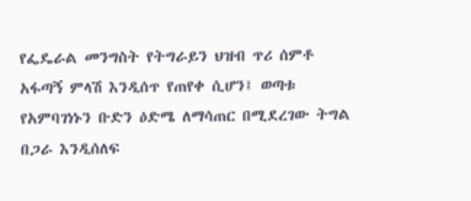የፌዴራል መንግስት የትግራይን ህዝብ ጥሪ ሰምቶ አፋጣኝ ምላሽ እንዲሰጥ የጠየቀ ሲሆን፤ ወጣቱ የአምባገነኑን ቡድን ዕድሜ ለማሳጠር በሚደረገው ትግል በጋራ እንዲሰለፍ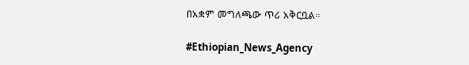በአቋም መግለጫው ጥሪ አቅርቧል።

#Ethiopian_News_Agency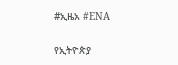#ኢዜአ #ENA

የኢትዮጵያ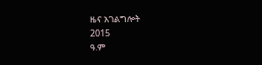ዜና አገልግሎት
2015
ዓ.ም